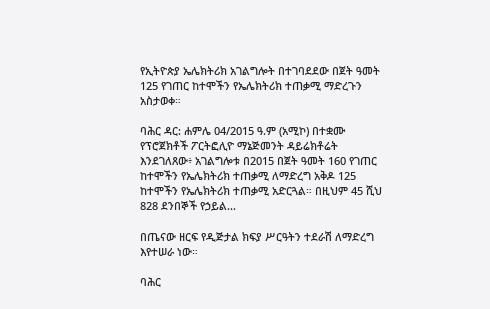የኢትዮጵያ ኤሌክትሪክ አገልግሎት በተገባደደው በጀት ዓመት 125 የገጠር ከተሞችን የኤሌክትሪክ ተጠቃሚ ማድረጉን አስታወቀ።

ባሕር ዳር: ሐምሌ 04/2015 ዓ.ም (አሚኮ) በተቋሙ የፕሮጀክቶች ፖርትፎሊዮ ማኔጅመንት ዳይሬክቶሬት እንደገለጸው፥ አገልግሎቱ በ2015 በጀት ዓመት 160 የገጠር ከተሞችን የኤሌክትሪክ ተጠቃሚ ለማድረግ አቅዶ 125 ከተሞችን የኤሌክትሪክ ተጠቃሚ አድርጓል። በዚህም 45 ሺህ 828 ደንበኞች የኃይል...

በጤናው ዘርፍ የዲጅታል ክፍያ ሥርዓትን ተደራሽ ለማድረግ እየተሠራ ነው።

ባሕር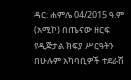ዳር: ሐምሌ 04/2015 ዓ.ም (አሚኮ) በጤናው ዘርፍ የዲጅታል ክፍያ ሥርዓትን በሁሉም አካባቢዎች ተደራሽ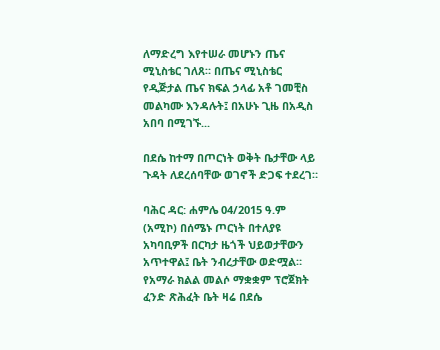ለማድረግ እየተሠራ መሆኑን ጤና ሚኒስቴር ገለጸ። በጤና ሚኒስቴር የዲጅታል ጤና ክፍል ኃላፊ አቶ ገመቺስ መልካሙ እንዳሉት፤ በአሁኑ ጊዜ በአዲስ አበባ በሚገኙ...

በደሴ ከተማ በጦርነት ወቅት ቤታቸው ላይ ጉዳት ለደረሰባቸው ወገኖች ድጋፍ ተደረገ።

ባሕር ዳር: ሐምሌ 04/2015 ዓ.ም (አሚኮ) በሰሜኑ ጦርነት በተለያዩ አካባቢዎች በርካታ ዜጎች ህይወታቸውን አጥተዋል፤ ቤት ንብረታቸው ወድሟል። የአማራ ክልል መልሶ ማቋቋም ፕሮጀክት ፈንድ ጽሕፈት ቤት ዛሬ በደሴ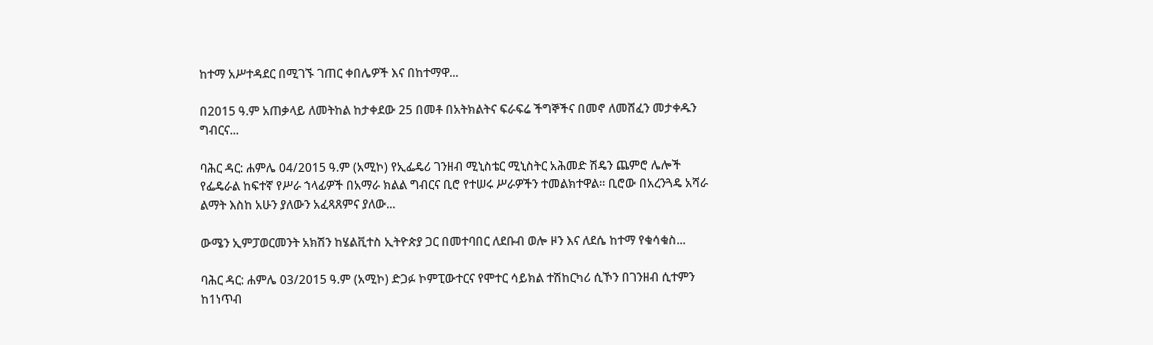ከተማ አሥተዳደር በሚገኙ ገጠር ቀበሌዎች እና በከተማዋ...

በ2015 ዓ.ም አጠቃላይ ለመትከል ከታቀደው 25 በመቶ በአትክልትና ፍራፍሬ ችግኞችና በመኖ ለመሸፈን መታቀዱን ግብርና...

ባሕር ዳር: ሐምሌ 04/2015 ዓ.ም (አሚኮ) የኢፌዴሪ ገንዘብ ሚኒስቴር ሚኒስትር አሕመድ ሽዴን ጨምሮ ሌሎች የፌዴራል ከፍተኛ የሥራ ኀላፊዎች በአማራ ክልል ግብርና ቢሮ የተሠሩ ሥራዎችን ተመልክተዋል። ቢሮው በአረንጓዴ አሻራ ልማት እስከ አሁን ያለውን አፈጻጸምና ያለው...

ውሜን ኢምፓወርመንት አክሽን ከሄልቪተስ ኢትዮጵያ ጋር በመተባበር ለደቡብ ወሎ ዞን እና ለደሴ ከተማ የቁሳቁስ...

ባሕር ዳር: ሐምሌ 03/2015 ዓ.ም (አሚኮ) ድጋፉ ኮምፒውተርና የሞተር ሳይክል ተሽከርካሪ ሲኾን በገንዘብ ሲተምን ከ1ነጥብ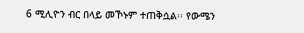6 ሚሊዮን ብር በላይ መኾኑም ተጠቅሷል፡፡ የውሜን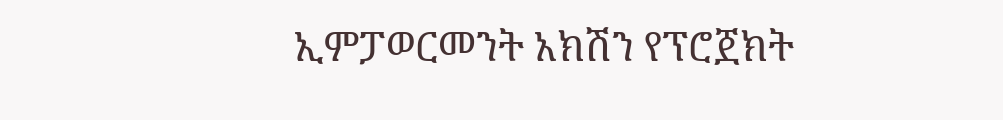ኢምፓወርመንት አክሽን የፕሮጀክት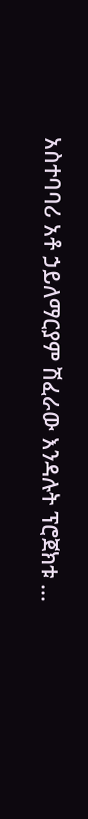አስተባባሪ አቶ ኃይለማርያም ሽፈራው እንዳሉት ፕሮጀክቱ ...